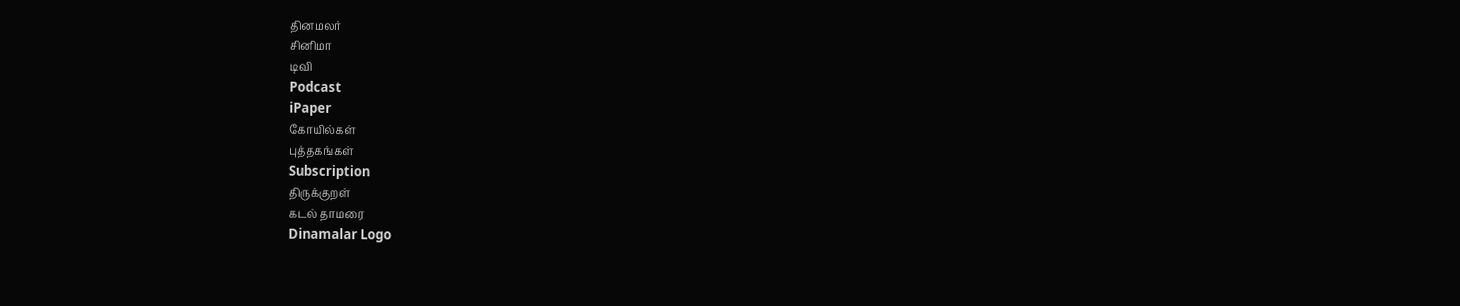தினமலர்
சினிமா
டிவி
Podcast
iPaper
கோயில்கள்
புத்தகங்கள்
Subscription
திருக்குறள்
கடல் தாமரை
Dinamalar Logo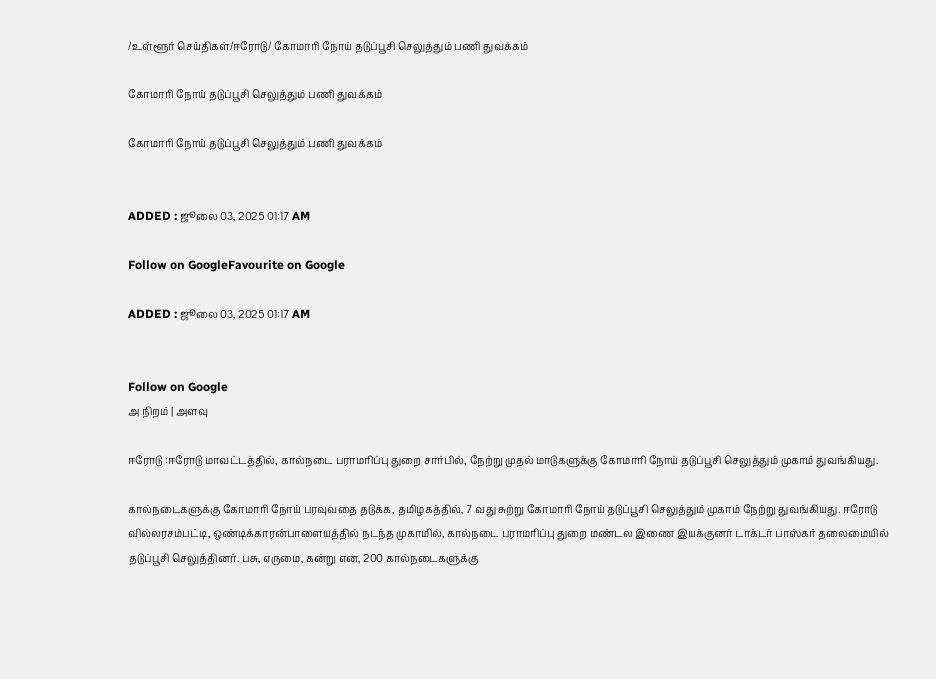/உள்ளூர் செய்திகள்/ஈரோடு/ கோமாரி நோய் தடுப்பூசி செலுத்தும் பணி துவக்கம்

கோமாரி நோய் தடுப்பூசி செலுத்தும் பணி துவக்கம்

கோமாரி நோய் தடுப்பூசி செலுத்தும் பணி துவக்கம்


ADDED : ஜூலை 03, 2025 01:17 AM

Follow on GoogleFavourite on Google

ADDED : ஜூலை 03, 2025 01:17 AM


Follow on Google
அ நிறம் | அளவு

ஈரோடு :ஈரோடு மாவட்டத்தில், கால்நடை பராமரிப்பு துறை சார்பில், நேற்று முதல் மாடுகளுக்கு கோமாரி நோய் தடுப்பூசி செலுத்தும் முகாம் துவங்கியது.

கால்நடைகளுக்கு கோமாரி நோய் பரவுவதை தடுக்க, தமிழகத்தில், 7 வது சுற்று கோமாரி நோய் தடுப்பூசி செலுத்தும் முகாம் நேற்று துவங்கியது. ஈரோடு வில்லரசம்பட்டி, ஒண்டிக்காரன்பாளையத்தில் நடந்த முகாமில், கால்நடை பராமரிப்பு துறை மண்டல இணை இயக்குனர் டாக்டர் பாஸ்கர் தலைமையில் தடுப்பூசி செலுத்தினர். பசு, எருமை, கன்று என, 200 கால்நடைகளுக்கு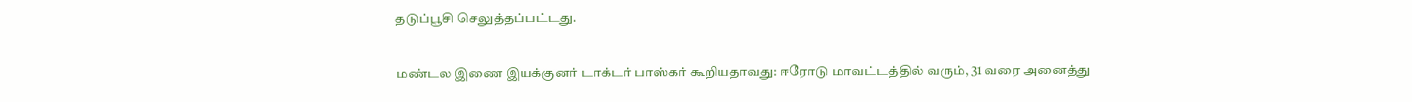தடுப்பூசி செலுத்தப்பட்டது.

மண்டல இணை இயக்குனர் டாக்டர் பாஸ்கர் கூறியதாவது: ஈரோடு மாவட்டத்தில் வரும், 31 வரை அனைத்து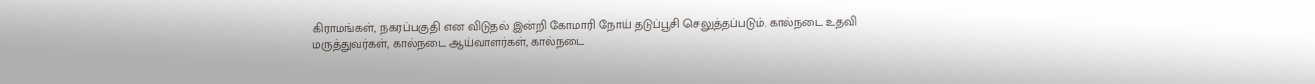கிராமங்கள், நகரப்பகுதி என விடுதல் இன்றி கோமாரி நோய் தடுப்பூசி செலுத்தப்படும். கால்நடை உதவி மருத்துவர்கள், கால்நடை ஆய்வாளர்கள், கால்நடை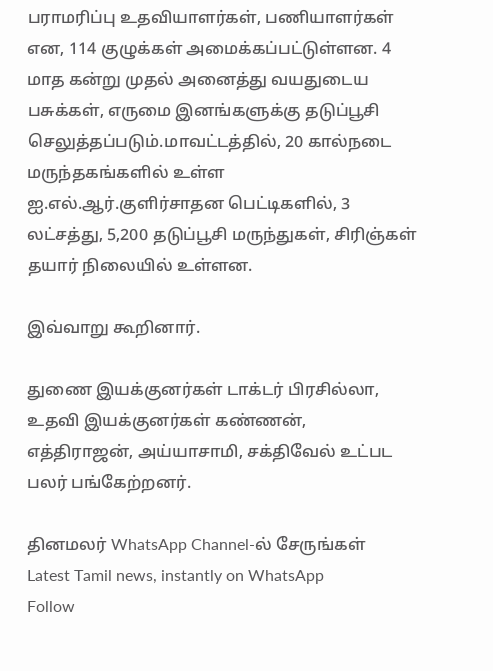பராமரிப்பு உதவியாளர்கள், பணியாளர்கள் என, 114 குழுக்கள் அமைக்கப்பட்டுள்ளன. 4 மாத கன்று முதல் அனைத்து வயதுடைய பசுக்கள், எருமை இனங்களுக்கு தடுப்பூசி செலுத்தப்படும்.மாவட்டத்தில், 20 கால்நடை மருந்தகங்களில் உள்ள ஐ.எல்.ஆர்.குளிர்சாதன பெட்டிகளில், 3 லட்சத்து, 5,200 தடுப்பூசி மருந்துகள், சிரிஞ்கள் தயார் நிலையில் உள்ளன.

இவ்வாறு கூறினார்.

துணை இயக்குனர்கள் டாக்டர் பிரசில்லா, உதவி இயக்குனர்கள் கண்ணன், எத்திராஜன், அய்யாசாமி, சக்திவேல் உட்பட பலர் பங்கேற்றனர்.

தினமலர் WhatsApp Channel-ல் சேருங்கள்
Latest Tamil news, instantly on WhatsApp
Follow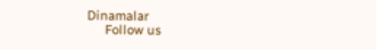Dinamalar
      Follow us